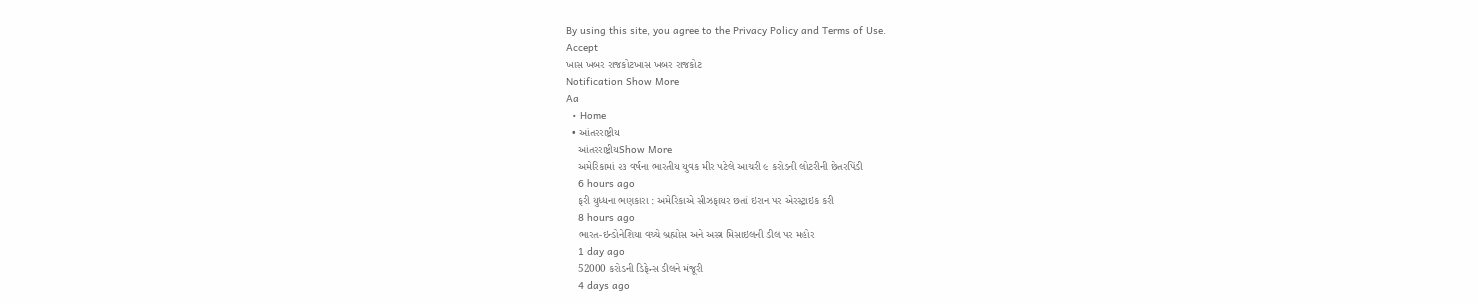By using this site, you agree to the Privacy Policy and Terms of Use.
Accept
ખાસ ખબર રાજકોટખાસ ખબર રાજકોટ
Notification Show More
Aa
  • Home
  • આંતરરાષ્ટ્રીય
    આંતરરાષ્ટ્રીયShow More
    અમેરિકામાં ૨૩ વર્ષના ભારતીય યુવક મીર પટેલે આચરી ૯ કરોડની લોટરીની છેતરપિંડી
    6 hours ago
    ફરી યુધ્ધના ભણકારા : અમેરિકાએ સીઝફાયર છતાં ઇરાન પર એરસ્ટ્રાઇક કરી
    8 hours ago
    ભારત-ઇન્ડોનેશિયા વચ્ચે બ્રહ્મોસ અને અસ્ત્ર મિસાઇલની ડીલ પર મહોર
    1 day ago
    52000 કરોડની ડિફેન્સ ડીલને મંજૂરી
    4 days ago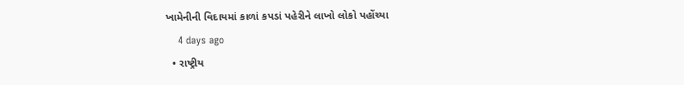ખામેનીની વિદાયમાં કાળાં કપડાં પહેરીને લાખો લોકો પહોંચ્યા
    4 days ago
  • રાષ્ટ્રીય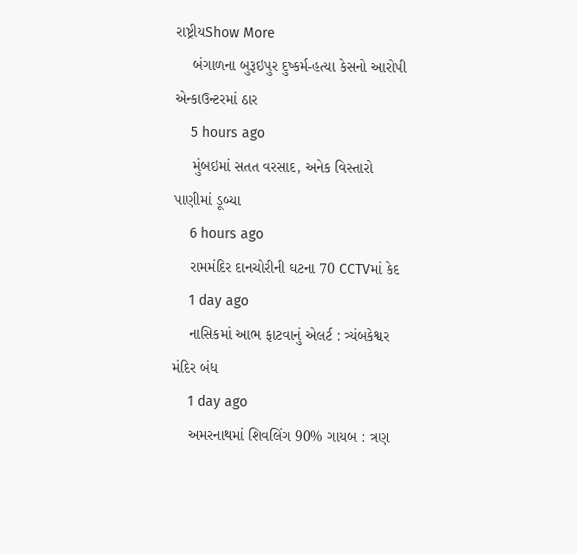રાષ્ટ્રીયShow More
    બંગાળના બુરૂઇપુર દુષ્કર્મ-હત્યા કેસનો આરોપી એન્કાઉન્ટરમાં ઠાર
    5 hours ago
    મુંબઇમાં સતત વરસાદ, અનેક વિસ્તારો પાણીમાં ડૂબ્યા
    6 hours ago
    રામમંદિર દાનચોરીની ઘટના 70 CCTVમાં કેદ
    1 day ago
    નાસિકમાં આભ ફાટવાનું એલર્ટ : ત્ર્યંબકેશ્વર મંદિર બંધ
    1 day ago
    અમરનાથમાં શિવલિંગ 90% ગાયબ : ત્રણ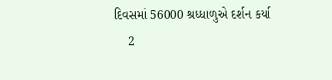દિવસમાં 56000 શ્રધ્ધાળુએ દર્શન કર્યા
    2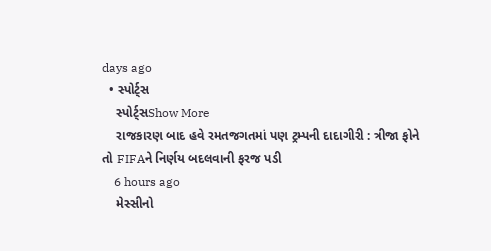days ago
  • સ્પોર્ટ્સ
    સ્પોર્ટ્સShow More
    રાજકારણ બાદ હવે રમતજગતમાં પણ ટ્રમ્પની દાદાગીરી : ત્રીજા ફોને તો FIFAને નિર્ણય બદલવાની ફરજ પડી
    6 hours ago
    મેસ્સીનો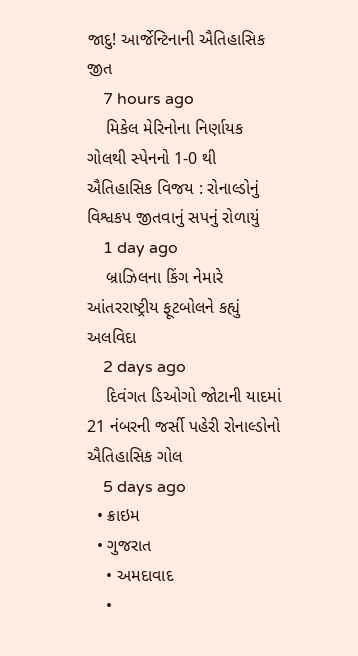જાદુ! આર્જેન્ટિનાની ઐતિહાસિક જીત
    7 hours ago
    મિકેલ મેરિનોના નિર્ણાયક ગોલથી સ્પેનનો 1-0 થી ઐતિહાસિક વિજય : રોનાલ્ડોનું વિશ્વકપ જીતવાનું સપનું રોળાયું
    1 day ago
    બ્રાઝિલના કિંગ નેમારે આંતરરાષ્ટ્રીય ફૂટબોલને કહ્યું અલવિદા
    2 days ago
    દિવંગત ડિઓગો જોટાની યાદમાં 21 નંબરની જર્સી પહેરી રોનાલ્ડોનો ઐતિહાસિક ગોલ
    5 days ago
  • ક્રાઇમ
  • ગુજરાત
    • અમદાવાદ
    •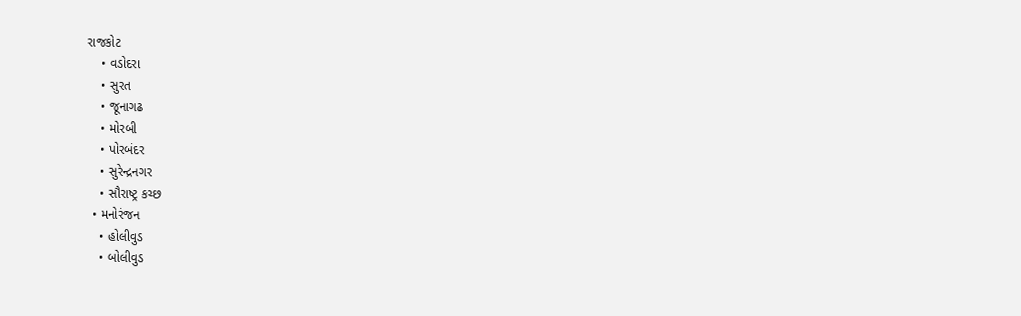રાજકોટ
    • વડોદરા
    • સુરત
    • જૂનાગઢ
    • મોરબી
    • પોરબંદર
    • સુરેન્દ્રનગર
    • સૌરાષ્ટ્ર કચ્છ
  • મનોરંજન
    • હોલીવુડ
    • બોલીવુડ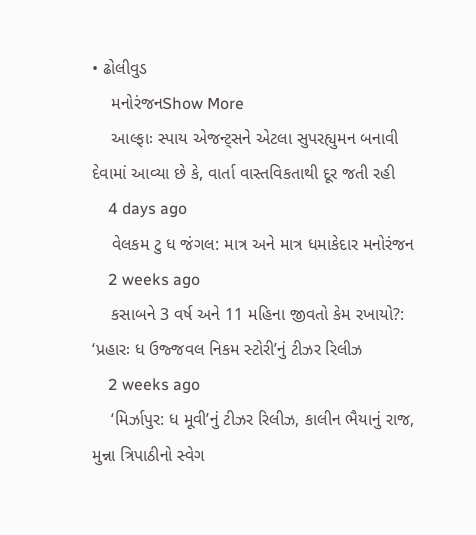• ઢોલીવુડ
    મનોરંજનShow More
    આલ્ફાઃ સ્પાય એજન્ટ્સને એટલા સુપરહ્યુમન બનાવી દેવામાં આવ્યા છે કે, વાર્તા વાસ્તવિકતાથી દૂર જતી રહી
    4 days ago
    વેલકમ ટુ ધ જંગલ: માત્ર અને માત્ર ધમાકેદાર મનોરંજન
    2 weeks ago
    કસાબને 3 વર્ષ અને 11 મહિના જીવતો કેમ રખાયો?: ‘પ્રહારઃ ધ ઉજ્જવલ નિકમ સ્ટોરી’નું ટીઝર રિલીઝ
    2 weeks ago
    ‘મિર્ઝાપુર: ધ મૂવી’નું ટીઝર રિલીઝ, કાલીન ભૈયાનું રાજ, મુન્ના ત્રિપાઠીનો સ્વેગ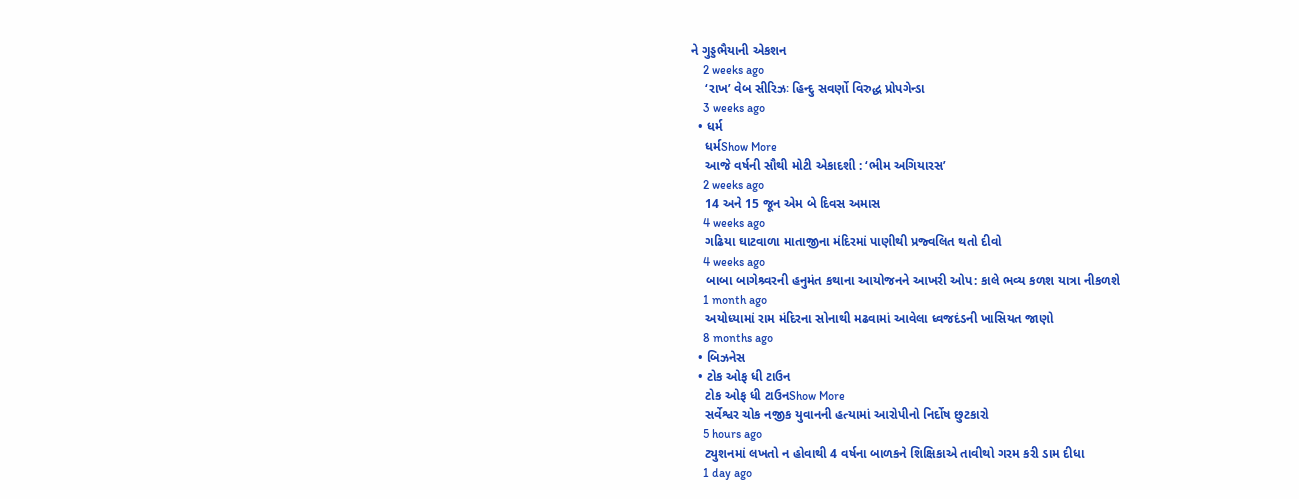ને ગુડ્ડભૈયાની એકશન
    2 weeks ago
    ‘રાખ’ વેબ સીરિઝઃ હિન્દુ સવર્ણો વિરુદ્ધ પ્રોપગેન્ડા
    3 weeks ago
  • ધર્મ
    ધર્મShow More
    આજે વર્ષની સૌથી મોટી એકાદશી : ‘ભીમ અગિયારસ’
    2 weeks ago
    14 અને 15 જૂન એમ બે દિવસ અમાસ
    4 weeks ago
    ગઢિયા ઘાટવાળા માતાજીના મંદિરમાં પાણીથી પ્રજ્વલિત થતો દીવો
    4 weeks ago
    બાબા બાગેશ્ર્વરની હનુમંત કથાના આયોજનને આખરી ઓપ: કાલે ભવ્ય કળશ યાત્રા નીકળશે
    1 month ago
    અયોધ્યામાં રામ મંદિરના સોનાથી મઢવામાં આવેલા ધ્વજદંડની ખાસિયત જાણો
    8 months ago
  • બિઝનેસ
  • ટોક ઓફ ધી ટાઉન
    ટોક ઓફ ધી ટાઉનShow More
    સર્વેશ્વર ચોક નજીક યુવાનની હત્યામાં આરોપીનો નિર્દોષ છુટકારો
    5 hours ago
    ટ્યુશનમાં લખતો ન હોવાથી 4 વર્ષના બાળકને શિક્ષિકાએ તાવીથો ગરમ કરી ડામ દીધા
    1 day ago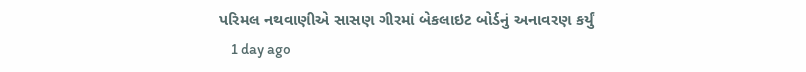પરિમલ નથવાણીએ સાસણ ગીરમાં બેકલાઇટ બોર્ડનું અનાવરણ કર્યું
    1 day ago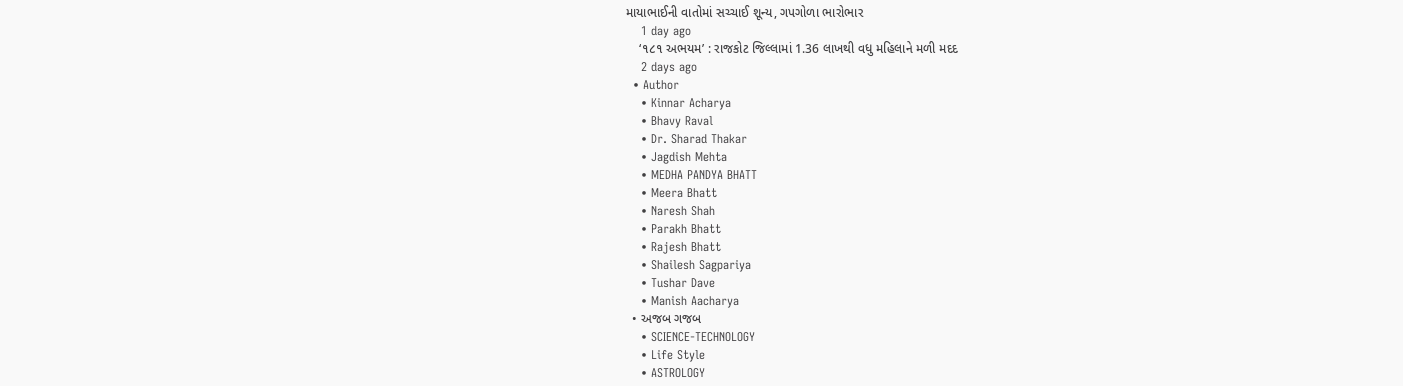માયાભાઈની વાતોમાં સચ્ચાઈ શૂન્ય, ગપગોળા ભારોભાર
    1 day ago
    ‘૧૮૧ અભયમ’ : રાજકોટ જિલ્લામાં 1.36 લાખથી વધુ મહિલાને મળી મદદ
    2 days ago
  • Author
    • Kinnar Acharya
    • Bhavy Raval
    • Dr. Sharad Thakar
    • Jagdish Mehta
    • MEDHA PANDYA BHATT
    • Meera Bhatt
    • Naresh Shah
    • Parakh Bhatt
    • Rajesh Bhatt
    • Shailesh Sagpariya
    • Tushar Dave
    • Manish Aacharya
  • અજબ ગજબ
    • SCIENCE-TECHNOLOGY
    • Life Style
    • ASTROLOGY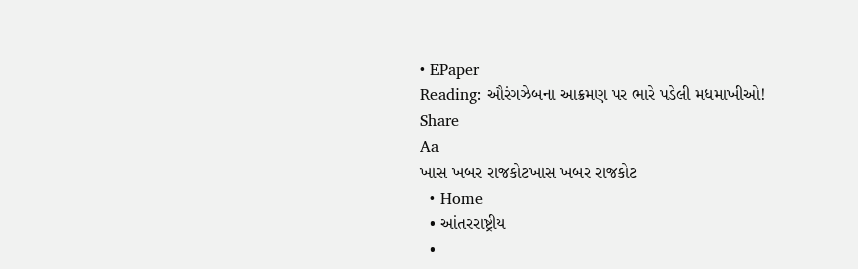• EPaper
Reading: ઔરંગઝેબના આક્રમણ પર ભારે પડેલી મધમાખીઓ!
Share
Aa
ખાસ ખબર રાજકોટખાસ ખબર રાજકોટ
  • Home
  • આંતરરાષ્ટ્રીય
  •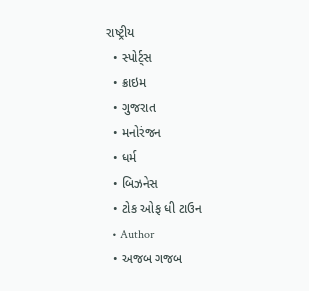રાષ્ટ્રીય
  • સ્પોર્ટ્સ
  • ક્રાઇમ
  • ગુજરાત
  • મનોરંજન
  • ધર્મ
  • બિઝનેસ
  • ટોક ઓફ ધી ટાઉન
  • Author
  • અજબ ગજબ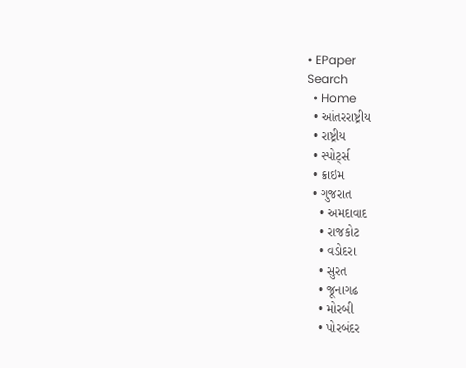• EPaper
Search
  • Home
  • આંતરરાષ્ટ્રીય
  • રાષ્ટ્રીય
  • સ્પોર્ટ્સ
  • ક્રાઇમ
  • ગુજરાત
    • અમદાવાદ
    • રાજકોટ
    • વડોદરા
    • સુરત
    • જૂનાગઢ
    • મોરબી
    • પોરબંદર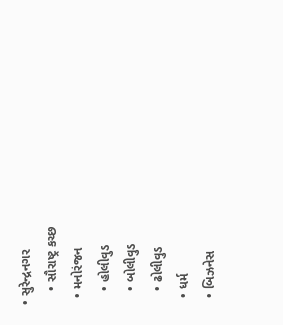• સુરેન્દ્રનગર
    • સૌરાષ્ટ્ર કચ્છ
  • મનોરંજન
    • હોલીવુડ
    • બોલીવુડ
    • ઢોલીવુડ
  • ધર્મ
  • બિઝનેસ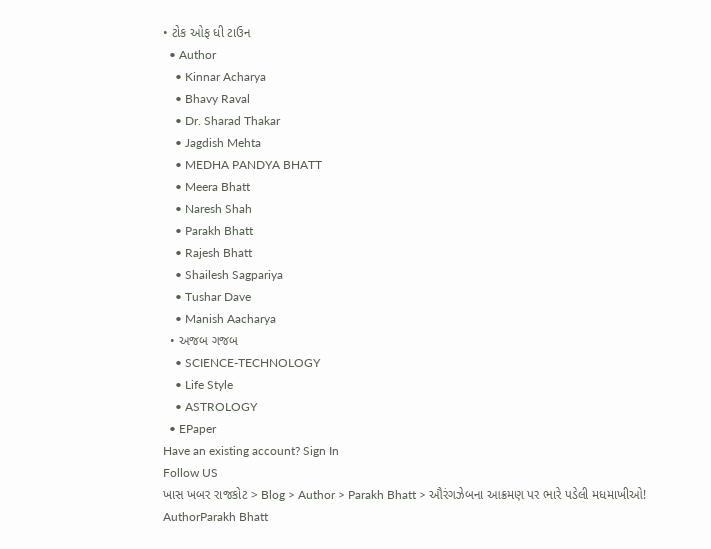• ટોક ઓફ ધી ટાઉન
  • Author
    • Kinnar Acharya
    • Bhavy Raval
    • Dr. Sharad Thakar
    • Jagdish Mehta
    • MEDHA PANDYA BHATT
    • Meera Bhatt
    • Naresh Shah
    • Parakh Bhatt
    • Rajesh Bhatt
    • Shailesh Sagpariya
    • Tushar Dave
    • Manish Aacharya
  • અજબ ગજબ
    • SCIENCE-TECHNOLOGY
    • Life Style
    • ASTROLOGY
  • EPaper
Have an existing account? Sign In
Follow US
ખાસ ખબર રાજકોટ > Blog > Author > Parakh Bhatt > ઔરંગઝેબના આક્રમણ પર ભારે પડેલી મધમાખીઓ!
AuthorParakh Bhatt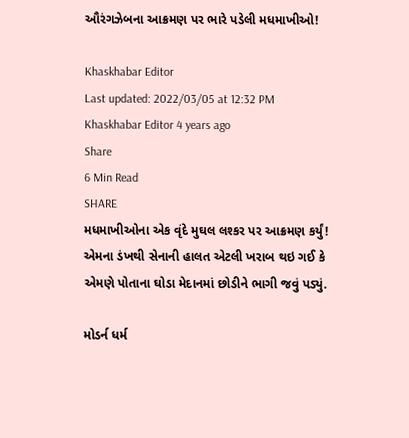ઔરંગઝેબના આક્રમણ પર ભારે પડેલી મધમાખીઓ!

Khaskhabar Editor
Last updated: 2022/03/05 at 12:32 PM
Khaskhabar Editor 4 years ago
Share
6 Min Read
SHARE
મધમાખીઓના એક વૃંદે મુઘલ લશ્કર પર આક્રમણ કર્યું! એમના ડંખથી સેનાની હાલત એટલી ખરાબ થઇ ગઈ કે એમણે પોતાના ઘોડા મેદાનમાં છોડીને ભાગી જવું પડ્યું.

મોડર્ન ધર્મ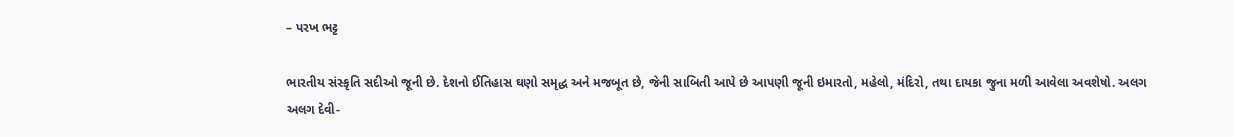– પરખ ભટ્ટ

ભારતીય સંસ્કૃતિ સદીઓ જૂની છે. દેશનો ઈતિહાસ ઘણો સમૃદ્ધ અને મજબૂત છે, જેની સાબિતી આપે છે આપણી જૂની ઇમારતો, મહેલો, મંદિરો, તથા દાયકા જુના મળી આવેલા અવશેષો. અલગ અલગ દેવી-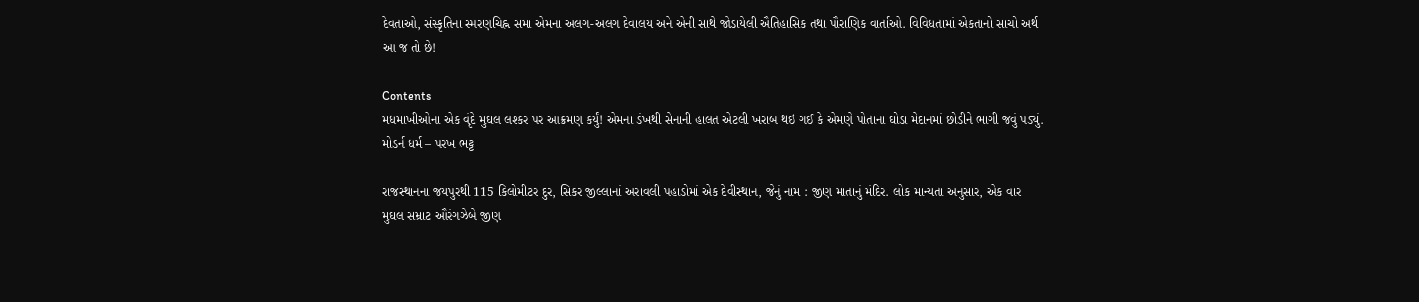દેવતાઓ, સંસ્કૃતિના સ્મરણચિહ્ન સમા એમના અલગ-અલગ દેવાલય અને એની સાથે જોડાયેલી ઐતિહાસિક તથા પૌરાણિક વાર્તાઓ. વિવિધતામાં એકતાનો સાચો અર્થ આ જ તો છે!

Contents
મધમાખીઓના એક વૃંદે મુઘલ લશ્કર પર આક્રમણ કર્યું! એમના ડંખથી સેનાની હાલત એટલી ખરાબ થઇ ગઈ કે એમણે પોતાના ઘોડા મેદાનમાં છોડીને ભાગી જવું પડ્યું.  મોડર્ન ધર્મ – પરખ ભટ્ટ

રાજસ્થાનના જયપુરથી 115 કિલોમીટર દુર, સિકર જીલ્લાનાં અરાવલી પહાડોમાં એક દેવીસ્થાન, જેનું નામ : જીણ માતાનું મંદિર. લોક માન્યતા અનુસાર, એક વાર મુઘલ સમ્રાટ ઔરંગઝેબે જીણ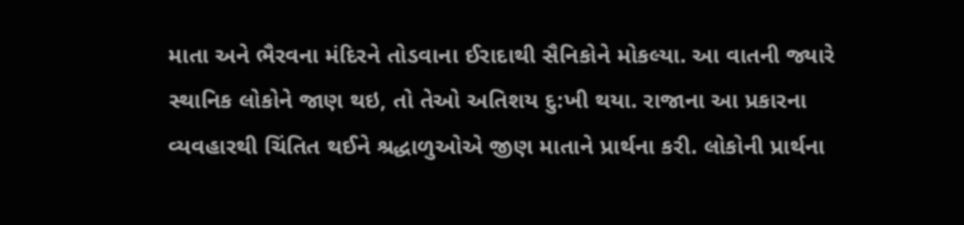માતા અને ભૈરવના મંદિરને તોડવાના ઈરાદાથી સૈનિકોને મોકલ્યા. આ વાતની જ્યારે સ્થાનિક લોકોને જાણ થઇ, તો તેઓ અતિશય દુ:ખી થયા. રાજાના આ પ્રકારના વ્યવહારથી ચિંતિત થઈને શ્રદ્ધાળુઓએ જીણ માતાને પ્રાર્થના કરી. લોકોની પ્રાર્થના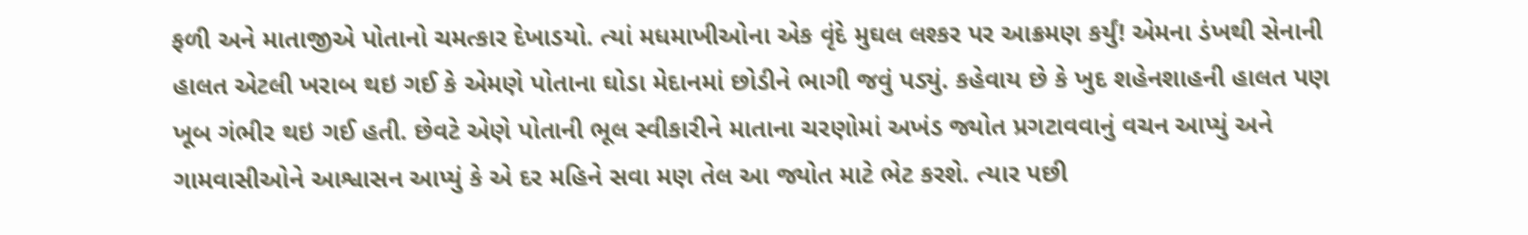ફળી અને માતાજીએ પોતાનો ચમત્કાર દેખાડયો. ત્યાં મધમાખીઓના એક વૃંદે મુઘલ લશ્કર પર આક્રમણ કર્યું! એમના ડંખથી સેનાની હાલત એટલી ખરાબ થઇ ગઈ કે એમણે પોતાના ઘોડા મેદાનમાં છોડીને ભાગી જવું પડ્યું. કહેવાય છે કે ખુદ શહેનશાહની હાલત પણ ખૂબ ગંભીર થઇ ગઈ હતી. છેવટે એણે પોતાની ભૂલ સ્વીકારીને માતાના ચરણોમાં અખંડ જ્યોત પ્રગટાવવાનું વચન આપ્યું અને ગામવાસીઓને આશ્વાસન આપ્યું કે એ દર મહિને સવા મણ તેલ આ જ્યોત માટે ભેટ કરશે. ત્યાર પછી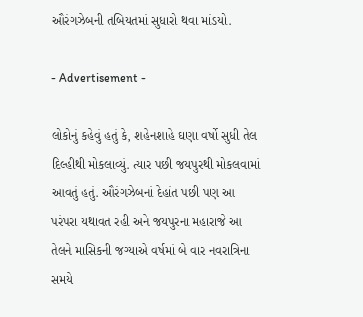ઔરંગઝેબની તબિયતમાં સુધારો થવા માંડયો.

- Advertisement -

લોકોનું કહેવું હતું કે, શહેનશાહે ઘણા વર્ષો સુધી તેલ દિલ્હીથી મોકલાવ્યું. ત્યાર પછી જયપુરથી મોકલવામાં આવતું હતું. ઔરંગઝેબનાં દેહાંત પછી પણ આ પરંપરા યથાવત રહી અને જયપુરના મહારાજે આ તેલને માસિકની જગ્યાએ વર્ષમાં બે વાર નવરાત્રિના સમયે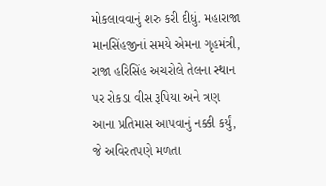મોકલાવવાનું શરુ કરી દીધું. મહારાજા માનસિંહજીનાં સમયે એમના ગૃહમંત્રી, રાજા હરિસિંહ અચરોલે તેલના સ્થાન પર રોકડા વીસ રૂપિયા અને ત્રણ આના પ્રતિમાસ આપવાનું નક્કી કર્યું, જે અવિરતપણે મળતા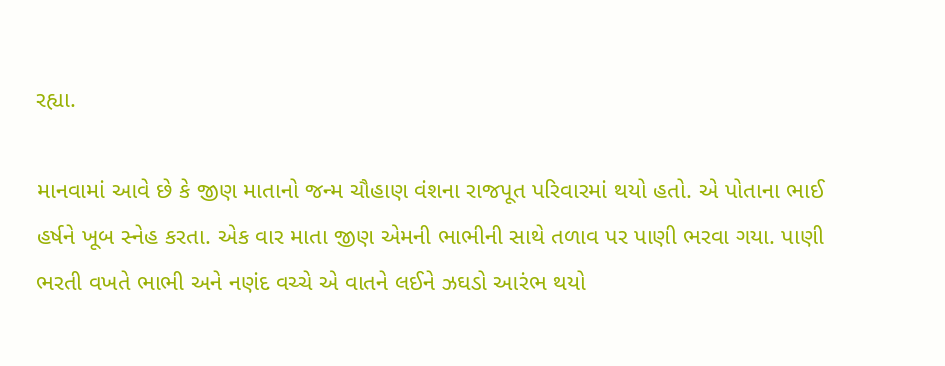રહ્યા.

માનવામાં આવે છે કે જીણ માતાનો જન્મ ચૌહાણ વંશના રાજપૂત પરિવારમાં થયો હતો. એ પોતાના ભાઈ હર્ષને ખૂબ સ્નેહ કરતા. એક વાર માતા જીણ એમની ભાભીની સાથે તળાવ પર પાણી ભરવા ગયા. પાણી ભરતી વખતે ભાભી અને નણંદ વચ્ચે એ વાતને લઈને ઝઘડો આરંભ થયો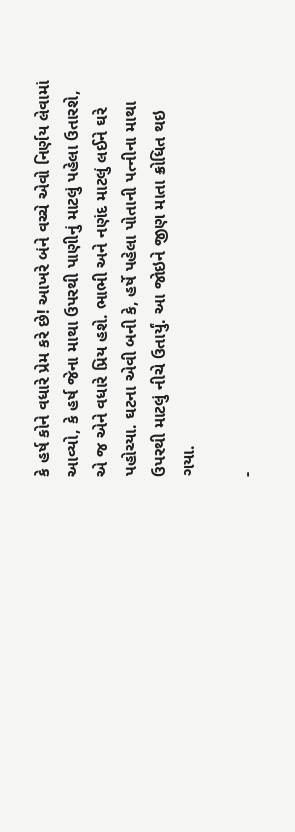કે હર્ષ કોને વધારે પ્રેમ કરે છે! આખરે બંને વચ્ચે એવો નિર્ણય લેવામાં આવ્યો, કે હર્ષ જેના માથા ઉપરથી પાણીનું માટલું પહેલા ઉતારશે, એ જ એને વધારે પ્રિય હશે. ભાભી અને નણંદ માટલું લઈને ઘરે પહોચ્યા. ઘટના એવી બની કે, હર્ષે પહેલા પોતાની પત્નીના માથા ઉપરથી માટલું નીચે ઉતાર્યું. આ જોઇને જીણ માતા ક્રોધિત થઇ ગયા.

-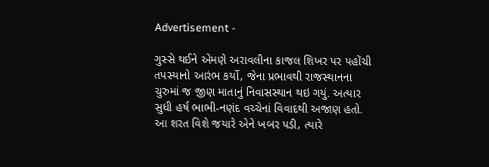Advertisement -

ગુસ્સે થઈને એમણે અરાવલીના કાજલ શિખર પર પહોંચી તપસ્યાનો આરંભ કર્યો, જેના પ્રભાવથી રાજસ્થાનના ચુરુમાં જ જીણ માતાનું નિવાસસ્થાન થઇ ગયું. અત્યાર સુધી હર્ષ ભાભી-નણંદ વચ્ચેનાં વિવાદથી અજાણ હતો. આ શરત વિશે જયારે એને ખબર પડી, ત્યારે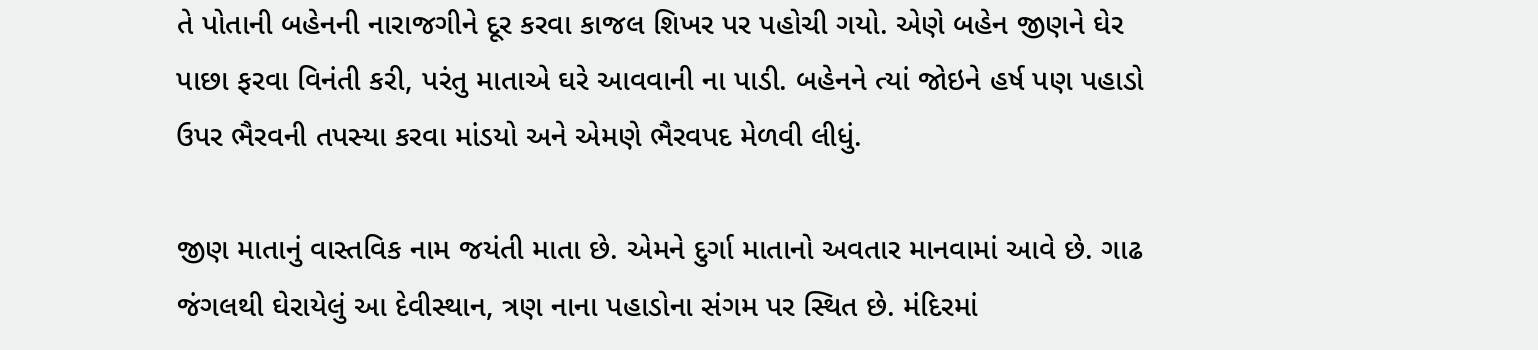તે પોતાની બહેનની નારાજગીને દૂર કરવા કાજલ શિખર પર પહોચી ગયો. એણે બહેન જીણને ઘેર પાછા ફરવા વિનંતી કરી, પરંતુ માતાએ ઘરે આવવાની ના પાડી. બહેનને ત્યાં જોઇને હર્ષ પણ પહાડો ઉપર ભૈરવની તપસ્યા કરવા માંડયો અને એમણે ભૈરવપદ મેળવી લીધું.

જીણ માતાનું વાસ્તવિક નામ જયંતી માતા છે. એમને દુર્ગા માતાનો અવતાર માનવામાં આવે છે. ગાઢ જંગલથી ઘેરાયેલું આ દેવીસ્થાન, ત્રણ નાના પહાડોના સંગમ પર સ્થિત છે. મંદિરમાં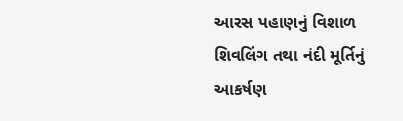આરસ પહાણનું વિશાળ શિવલિંગ તથા નંદી મૂર્તિનું આકર્ષણ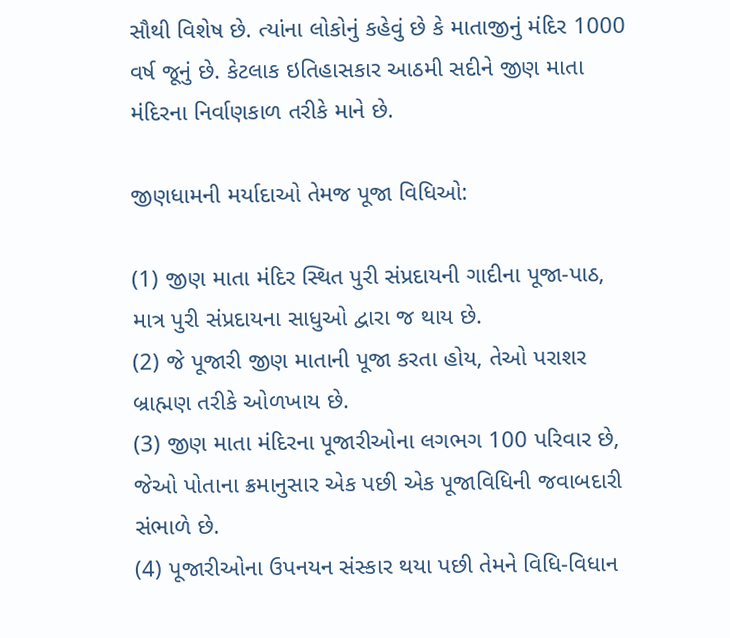સૌથી વિશેષ છે. ત્યાંના લોકોનું કહેવું છે કે માતાજીનું મંદિર 1000 વર્ષ જૂનું છે. કેટલાક ઇતિહાસકાર આઠમી સદીને જીણ માતા મંદિરના નિર્વાણકાળ તરીકે માને છે.

જીણધામની મર્યાદાઓ તેમજ પૂજા વિધિઓ:

(1) જીણ માતા મંદિર સ્થિત પુરી સંપ્રદાયની ગાદીના પૂજા-પાઠ, માત્ર પુરી સંપ્રદાયના સાધુઓ દ્વારા જ થાય છે.
(2) જે પૂજારી જીણ માતાની પૂજા કરતા હોય, તેઓ પરાશર બ્રાહ્મણ તરીકે ઓળખાય છે.
(3) જીણ માતા મંદિરના પૂજારીઓના લગભગ 100 પરિવાર છે, જેઓ પોતાના ક્રમાનુસાર એક પછી એક પૂજાવિધિની જવાબદારી સંભાળે છે.
(4) પૂજારીઓના ઉપનયન સંસ્કાર થયા પછી તેમને વિધિ-વિધાન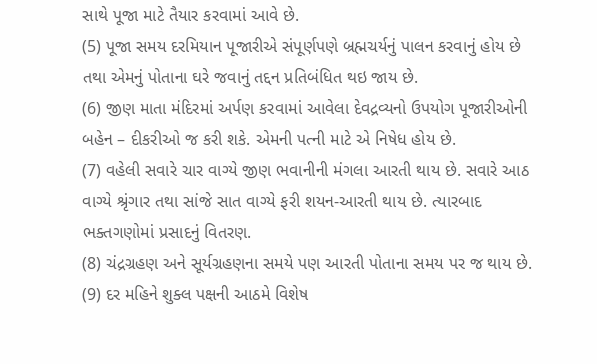સાથે પૂજા માટે તૈયાર કરવામાં આવે છે.
(5) પૂજા સમય દરમિયાન પૂજારીએ સંપૂર્ણપણે બ્રહ્મચર્યનું પાલન કરવાનું હોય છે તથા એમનું પોતાના ઘરે જવાનું તદ્દન પ્રતિબંધિત થઇ જાય છે.
(6) જીણ માતા મંદિરમાં અર્પણ કરવામાં આવેલા દેવદ્રવ્યનો ઉપયોગ પૂજારીઓની બહેન – દીકરીઓ જ કરી શકે. એમની પત્ની માટે એ નિષેધ હોય છે.
(7) વહેલી સવારે ચાર વાગ્યે જીણ ભવાનીની મંગલા આરતી થાય છે. સવારે આઠ વાગ્યે શ્રૃંગાર તથા સાંજે સાત વાગ્યે ફરી શયન-આરતી થાય છે. ત્યારબાદ ભક્તગણોમાં પ્રસાદનું વિતરણ.
(8) ચંદ્રગ્રહણ અને સૂર્યગ્રહણના સમયે પણ આરતી પોતાના સમય પર જ થાય છે.
(9) દર મહિને શુક્લ પક્ષની આઠમે વિશેષ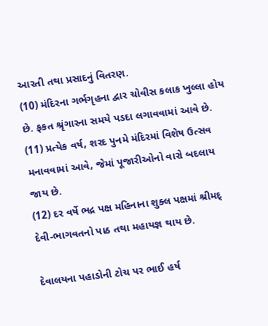આરતી તથા પ્રસાદનું વિતરણ.
(10) મંદિરના ગર્ભગૃહના દ્વાર ચોવીસ કલાક ખુલ્લા હોય છે. ફકત શ્રૃંગારના સમયે પડદા લગાવવામાં આવે છે.
(11) પ્રત્યેક વર્ષ, શરદ પુનમે મંદિરમાં વિશેષ ઉત્સવ મનાવવામાં આવે, જેમાં પૂજારીઓનો વારો બદલાય જાય છે.
(12) દર વર્ષે ભદ્ર પક્ષ મહિનાના શુક્લ પક્ષમાં શ્રીમદ્ દેવી-ભાગવતનો પાઠ તથા મહાયજ્ઞ થાય છે.

દેવાલયના પહાડોની ટોચ પર ભાઈ હર્ષ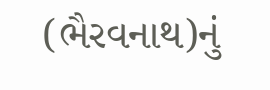(ભૈરવનાથ)નું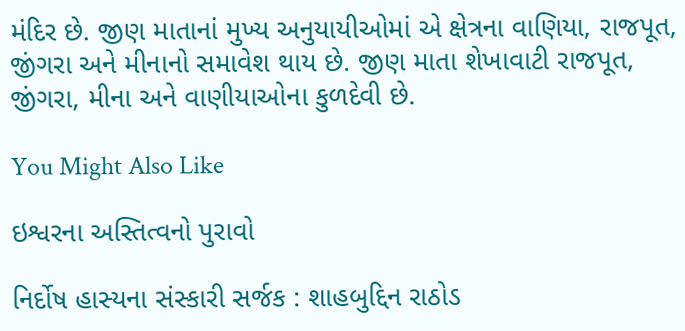મંદિર છે. જીણ માતાનાં મુખ્ય અનુયાયીઓમાં એ ક્ષેત્રના વાણિયા, રાજપૂત, જીંગરા અને મીનાનો સમાવેશ થાય છે. જીણ માતા શેખાવાટી રાજપૂત, જીંગરા, મીના અને વાણીયાઓના કુળદેવી છે.

You Might Also Like

ઇશ્વરના અસ્તિત્વનો પુરાવો

નિર્દોષ હાસ્યના સંસ્કારી સર્જક : શાહબુદ્દિન રાઠોડ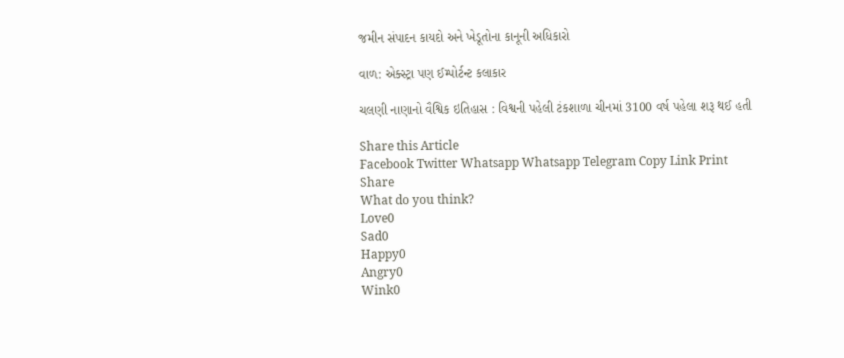જમીન સંપાદન કાયદો અને ખેડૂતોના કાનૂની અધિકારો

વાળ: એક્સ્ટ્રા પણ ઈમ્પોર્ટન્ટ કલાકાર

ચલણી નાણાનો વૈશ્વિક ઇતિહાસ : વિશ્વની પહેલી ટંકશાળા ચીનમાં 3100 વર્ષ પહેલા શરૂ થઈ હતી

Share this Article
Facebook Twitter Whatsapp Whatsapp Telegram Copy Link Print
Share
What do you think?
Love0
Sad0
Happy0
Angry0
Wink0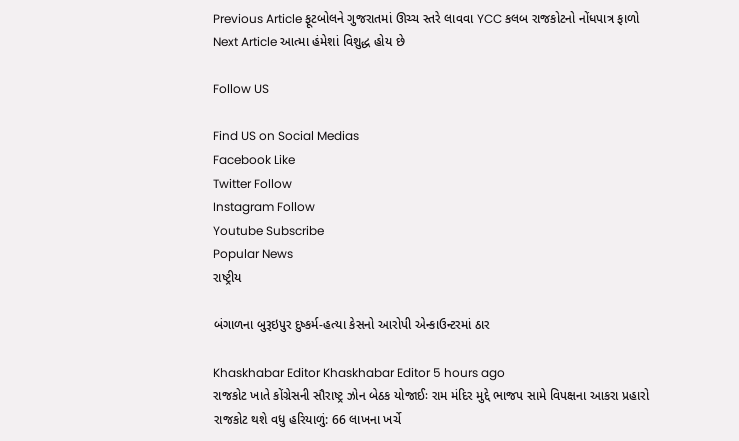Previous Article ફૂટબોલને ગુજરાતમાં ઊચ્ચ સ્તરે લાવવા YCC કલબ રાજકોટનો નોંધપાત્ર ફાળો
Next Article આત્મા હંમેશાં વિશુદ્ધ હોય છે

Follow US

Find US on Social Medias
Facebook Like
Twitter Follow
Instagram Follow
Youtube Subscribe
Popular News
રાષ્ટ્રીય

બંગાળના બુરૂઇપુર દુષ્કર્મ-હત્યા કેસનો આરોપી એન્કાઉન્ટરમાં ઠાર

Khaskhabar Editor Khaskhabar Editor 5 hours ago
રાજકોટ ખાતે કોંગ્રેસની સૌરાષ્ટ્ર ઝોન બેઠક યોજાઈઃ રામ મંદિર મુદ્દે ભાજપ સામે વિપક્ષના આકરા પ્રહારો
રાજકોટ થશે વધુ હરિયાળું: 66 લાખના ખર્ચે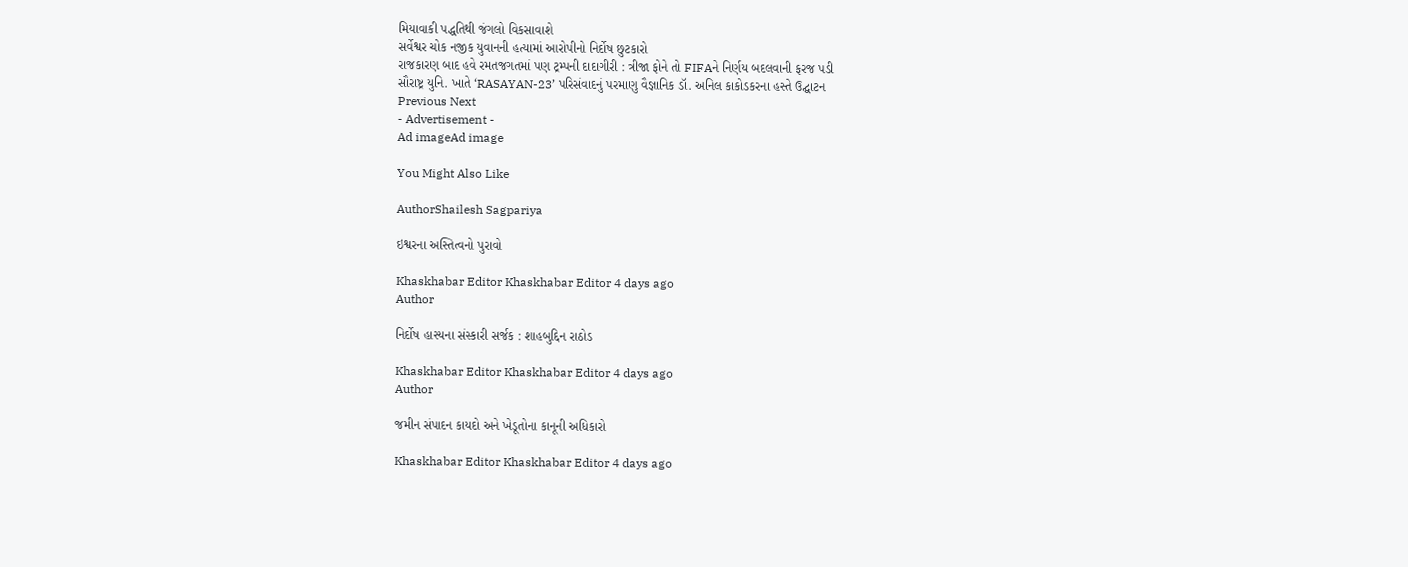મિયાવાકી પદ્ધતિથી જંગલો વિકસાવાશે
સર્વેશ્વર ચોક નજીક યુવાનની હત્યામાં આરોપીનો નિર્દોષ છુટકારો
રાજકારણ બાદ હવે રમતજગતમાં પણ ટ્રમ્પની દાદાગીરી : ત્રીજા ફોને તો FIFAને નિર્ણય બદલવાની ફરજ પડી
સૌરાષ્ટ્ર યુનિ. ખાતે ‘RASAYAN-23’ પરિસંવાદનું પરમાણુ વૈજ્ઞાનિક ડૉ. અનિલ કાકોડકરના હસ્તે ઉદ્ઘાટન
Previous Next
- Advertisement -
Ad imageAd image

You Might Also Like

AuthorShailesh Sagpariya

ઇશ્વરના અસ્તિત્વનો પુરાવો

Khaskhabar Editor Khaskhabar Editor 4 days ago
Author

નિર્દોષ હાસ્યના સંસ્કારી સર્જક : શાહબુદ્દિન રાઠોડ

Khaskhabar Editor Khaskhabar Editor 4 days ago
Author

જમીન સંપાદન કાયદો અને ખેડૂતોના કાનૂની અધિકારો

Khaskhabar Editor Khaskhabar Editor 4 days ago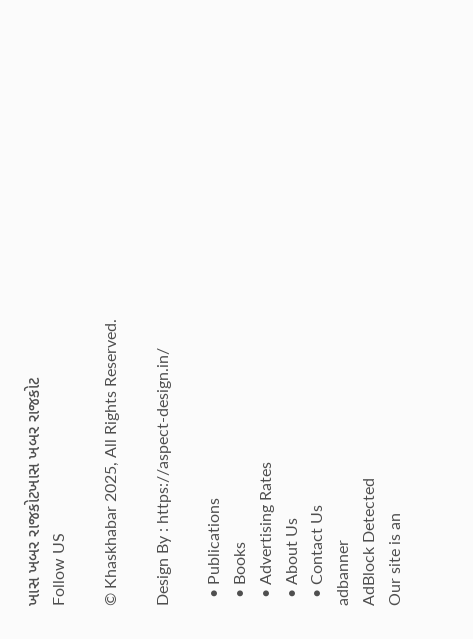ખાસ ખબર રાજકોટખાસ ખબર રાજકોટ
Follow US

© Khaskhabar 2025, All Rights Reserved.

Design By : https://aspect-design.in/

  • Publications
  • Books
  • Advertising Rates
  • About Us
  • Contact Us
adbanner
AdBlock Detected
Our site is an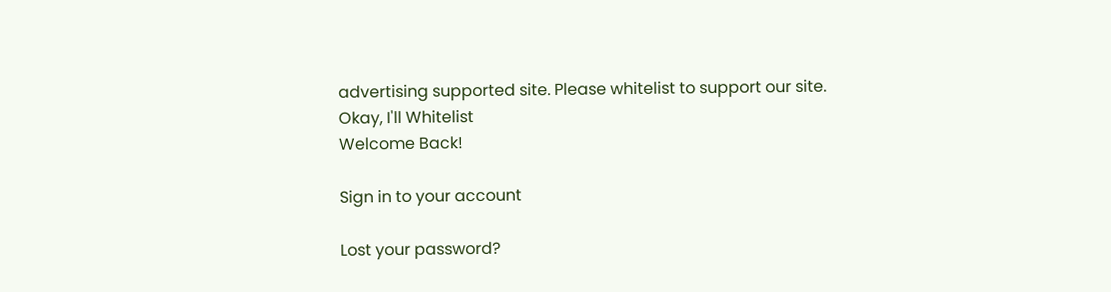advertising supported site. Please whitelist to support our site.
Okay, I'll Whitelist
Welcome Back!

Sign in to your account

Lost your password?